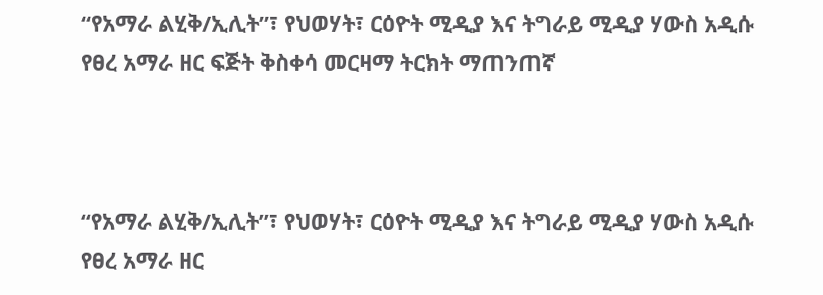“የአማራ ልሂቅ/ኢሊት”፣ የህወሃት፣ ርዕዮት ሚዲያ እና ትግራይ ሚዲያ ሃውስ አዲሱ የፀረ አማራ ዘር ፍጅት ቅስቀሳ መርዛማ ትርክት ማጠንጠኛ



“የአማራ ልሂቅ/ኢሊት”፣ የህወሃት፣ ርዕዮት ሚዲያ እና ትግራይ ሚዲያ ሃውስ አዲሱ የፀረ አማራ ዘር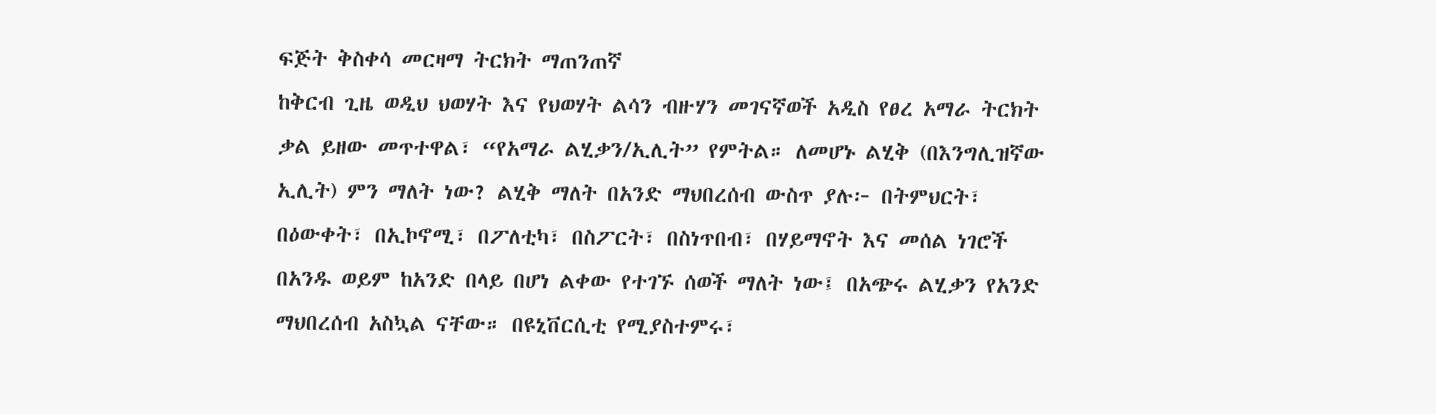ፍጅት ቅስቀሳ መርዛማ ትርክት ማጠንጠኛ
ከቅርብ ጊዜ ወዲህ ህወሃት እና የህወሃት ልሳን ብዙሃን መገናኛወች አዲስ የፀረ አማራ ትርክት ቃል ይዘው መጥተዋል፣ “የአማራ ልሂቃን/ኢሊት” የምትል። ለመሆኑ ልሂቅ (በእንግሊዝኛው ኢሊት) ምን ማለት ነው? ልሂቅ ማለት በአንድ ማህበረሰብ ውስጥ ያሉ፦ በትምህርት፣ በዕውቀት፣ በኢኮኖሚ፣ በፖለቲካ፣ በስፖርት፣ በስነጥበብ፣ በሃይማኖት እና መሰል ነገሮች በአንዱ ወይም ከአንድ በላይ በሆነ ልቀው የተገኙ ሰወች ማለት ነው፤ በአጭሩ ልሂቃን የአንድ ማህበረሰብ አስኳል ናቸው። በዩኒቨርሲቲ የሚያስተምሩ፣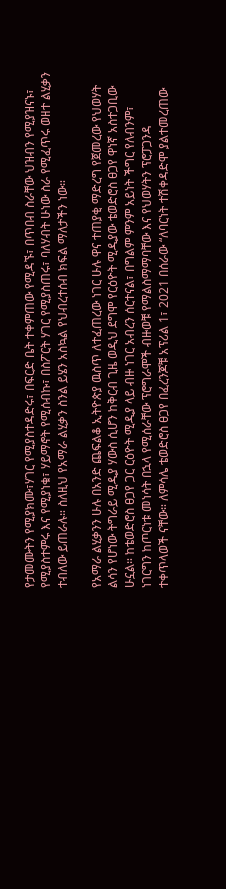የታመሙትን የሚያክሙ፣ሃገር የሚያስተዳድሩ፣ በፍርድ ቤት ተቀምጠው የሚዳኙ፣ በጥበብ ስራቸው ህዝብን የሚያዝናኑ፣ የሚያስተምሩ እና የሚያነቁ፣ ሃይማኖት የሚሰብኩ፣ በስፖርት ሃገር የሚያስጠሩ፣ ባለሃብት ሁነው ስራ የሚፈጥሩ ወዘተ ልሂቃን ተብለው ይጠራሉ። ስለዚህ የአማራ ልሂቃን ስንል ይሄን አስኳል የህብረተሰብ ክፍል ማለታችን ነው።

የአማራ ልሂቃንን ሁሉ በአንድ ጨፍልቆ ኢትዮጵያ ዉስጥ ለተፈጠረው ነገር ሁሉ ዋና ተጠያቂ ማድረግ የጀመረው የህወሃት ልሳን የሆነው ትግራይ ሚዲያ ሃውስ ሲሆን ከቅርብ ጊዜ ወዲህ ደግሞ የርዕዮት ሚዲያው ቴወድሮስ ፀጋየ ዋነኛ አስተጋቢው ሁኗል። ከቴወድሮስ ፀጋየ ጋር ርዕዮት ሚዲያ ላይ ብዙ ነገር አብረን ሰርተናል፣ በግልም ምንም አይነት ችግር የለብንም፣ ነገርግን ከጦርነቱ መነሳት በኋላ የሚሰራቸው ፕሮግራሞች ብዙወቹ የማልስማማባቸው እና የህወሃትን ፕሮፓጋንዳ ተቀጥላወች ናቸው። ለምሳሌ ቴወድሮስ ፀጋየ በፈረንጆቹ አፕሪል 1፣ 2021 በሰራው “ለባርነት ተሽቀዳድሞ ያልተመረጠው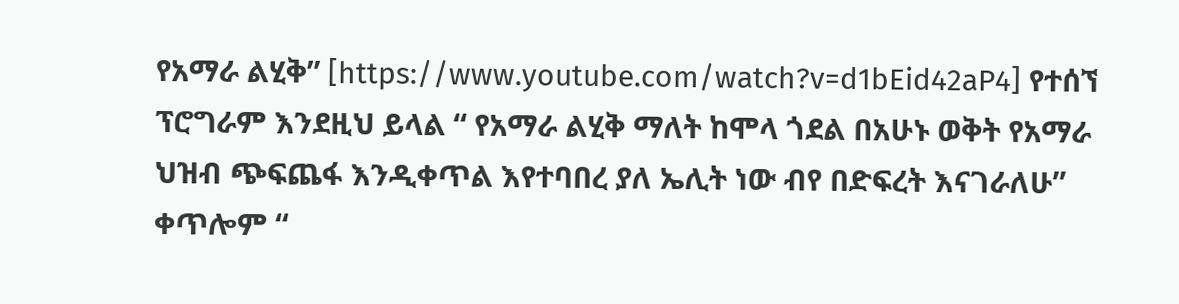የአማራ ልሂቅ” [https://www.youtube.com/watch?v=d1bEid42aP4] የተሰኘ ፕሮግራም እንደዚህ ይላል “ የአማራ ልሂቅ ማለት ከሞላ ጎደል በአሁኑ ወቅት የአማራ ህዝብ ጭፍጨፋ እንዲቀጥል እየተባበረ ያለ ኤሊት ነው ብየ በድፍረት እናገራለሁ” ቀጥሎም “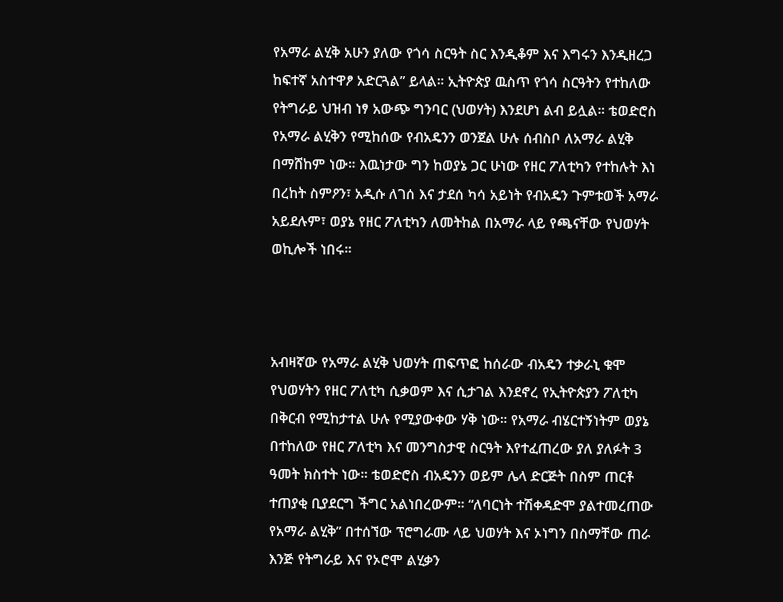የአማራ ልሂቅ አሁን ያለው የጎሳ ስርዓት ስር እንዲቆም እና እግሩን እንዲዘረጋ ከፍተኛ አስተዋፆ አድርጓል” ይላል። ኢትዮጵያ ዉስጥ የጎሳ ስርዓትን የተከለው የትግራይ ህዝብ ነፃ አውጭ ግንባር (ህወሃት) እንደሆነ ልብ ይሏል። ቴወድሮስ የአማራ ልሂቅን የሚከሰው የብአዴንን ወንጀል ሁሉ ሰብስቦ ለአማራ ልሂቅ በማሸከም ነው። እዉነታው ግን ከወያኔ ጋር ሁነው የዘር ፖለቲካን የተከሉት እነ በረከት ስምዖን፣ አዲሱ ለገሰ እና ታደሰ ካሳ አይነት የብአዴን ጉምቱወች አማራ አይደሉም፣ ወያኔ የዘር ፖለቲካን ለመትከል በአማራ ላይ የጫናቸው የህወሃት ወኪሎች ነበሩ።



አብዛኛው የአማራ ልሂቅ ህወሃት ጠፍጥፎ ከሰራው ብአዴን ተቃራኒ ቁሞ የህወሃትን የዘር ፖለቲካ ሲቃወም እና ሲታገል እንደኖረ የኢትዮጵያን ፖለቲካ በቅርብ የሚከታተል ሁሉ የሚያውቀው ሃቅ ነው። የአማራ ብሄርተኝነትም ወያኔ በተከለው የዘር ፖለቲካ እና መንግስታዊ ስርዓት እየተፈጠረው ያለ ያለፉት 3 ዓመት ክስተት ነው። ቴወድሮስ ብአዴንን ወይም ሌላ ድርጅት በስም ጠርቶ ተጠያቂ ቢያደርግ ችግር አልነበረውም። “ለባርነት ተሽቀዳድሞ ያልተመረጠው የአማራ ልሂቅ” በተሰኘው ፕሮግራሙ ላይ ህወሃት እና ኦነግን በስማቸው ጠራ እንጅ የትግራይ እና የኦሮሞ ልሂቃን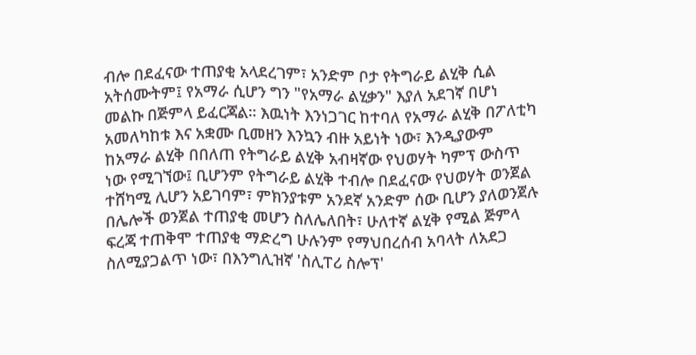ብሎ በደፈናው ተጠያቂ አላደረገም፣ አንድም ቦታ የትግራይ ልሂቅ ሲል አትሰሙትም፤ የአማራ ሲሆን ግን "የአማራ ልሂቃን" እያለ አደገኛ በሆነ መልኩ በጅምላ ይፈርጃል። እዉነት እንነጋገር ከተባለ የአማራ ልሂቅ በፖለቲካ አመለካከቱ እና አቋሙ ቢመዘን እንኳን ብዙ አይነት ነው፣ እንዲያውም ከአማራ ልሂቅ በበለጠ የትግራይ ልሂቅ አብዛኛው የህወሃት ካምፕ ውስጥ ነው የሚገኘው፤ ቢሆንም የትግራይ ልሂቅ ተብሎ በደፈናው የህወሃት ወንጀል ተሸካሚ ሊሆን አይገባም፣ ምክንያቱም አንደኛ አንድም ሰው ቢሆን ያለወንጀሉ በሌሎች ወንጀል ተጠያቂ መሆን ስለሌለበት፣ ሁለተኛ ልሂቅ የሚል ጅምላ ፍረጃ ተጠቅሞ ተጠያቂ ማድረግ ሁሉንም የማህበረሰብ አባላት ለአደጋ ስለሚያጋልጥ ነው፣ በእንግሊዝኛ 'ስሊፐሪ ስሎፕ'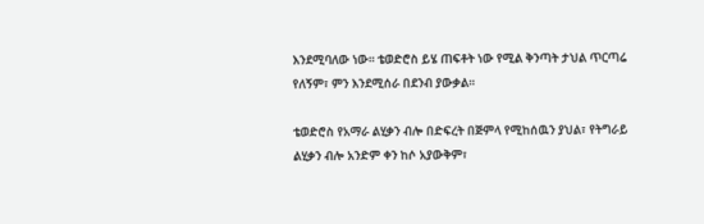እንደሚባለው ነው። ቴወድሮስ ይሄ ጠፍቶት ነው የሚል ቅንጣት ታህል ጥርጣሬ የለኝም፣ ምን እንደሚሰራ በደንብ ያውቃል።

ቴወድሮስ የአማራ ልሂቃን ብሎ በድፍረት በጅምላ የሚከሰዉን ያህል፣ የትግራይ ልሂቃን ብሎ አንድም ቀን ከሶ አያውቅም፣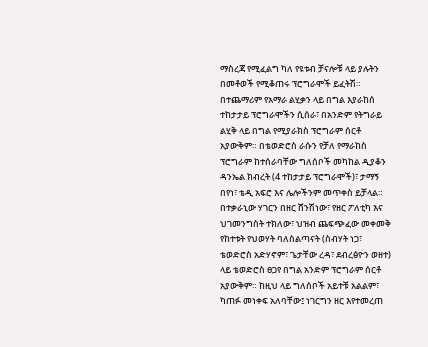ማስረጃ የሚፈልግ ካለ የዩቱብ ቻናሎቹ ላይ ያሉትን በመቶወች የሚቆጠሩ ፕሮግራሞች ይፈትሽ። በተጨማሪም የአማራ ልሂቃን ላይ በግል እያራከሰ ተከታታይ ፕሮግራሞችን ሲሰራ፣ በአንድም የትግራይ ልሂቅ ላይ በግል የሚያራክስ ፕሮግራም ሰርቶ አያውቅም። በቴወድሮስ ራሱን የቻለ የማራከስ ፕሮግራም ከተሰራባቸው ግለሰቦች መካከል ዲያቆን ዳንኤል ክብረት (4 ተከታታይ ፕሮግራሞች)፣ ታማኝ በየነ፣ ቴዲ አፍሮ እና ሌሎችንም መጥቀስ ይቻላል። በተቃራኒው ሃገርን በዘር ሸንሽነው፣ የዘር ፖለቲካ እና ህገመንግስት ተክለው፣ ህዝብ ጨፍጭፈው መቀመቅ የከተቱት የህወሃት ባለስልጣናት (ስብሃት ነጋ፣ ቴወድሮስ አድሃኖም፣ ጌታቸው ረዳ፣ ደብረፅዮን ወዘተ) ላይ ቴወድሮስ ፀጋየ በግል አንድም ፕሮግራም ሰርቶ አያውቅም። ከዚህ ላይ ግለሰቦች አይተቹ አልልም፣ ካጠፉ መነቀፍ አለባቸው፤ ነገርግን ዘር እየተመረጠ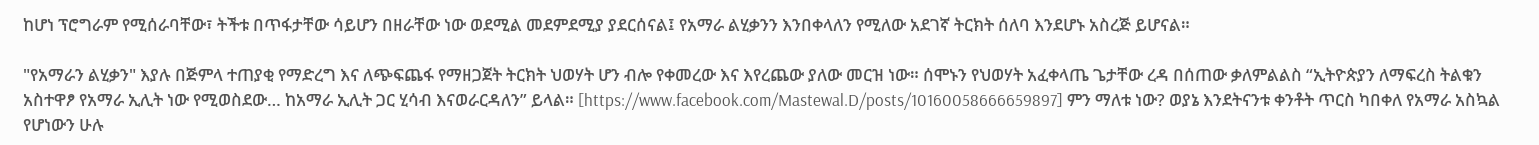ከሆነ ፕሮግራም የሚሰራባቸው፣ ትችቱ በጥፋታቸው ሳይሆን በዘራቸው ነው ወደሚል መደምደሚያ ያደርሰናል፤ የአማራ ልሂቃንን እንበቀላለን የሚለው አደገኛ ትርክት ሰለባ እንደሆኑ አስረጅ ይሆናል።

"የአማራን ልሂቃን" እያሉ በጅምላ ተጠያቂ የማድረግ እና ለጭፍጨፋ የማዘጋጀት ትርክት ህወሃት ሆን ብሎ የቀመረው እና እየረጨው ያለው መርዝ ነው። ሰሞኑን የህወሃት አፈቀላጤ ጌታቸው ረዳ በሰጠው ቃለምልልስ “ኢትዮጵያን ለማፍረስ ትልቁን አስተዋፆ የአማራ ኢሊት ነው የሚወስደው… ከአማራ ኢሊት ጋር ሂሳብ እናወራርዳለን” ይላል። [https://www.facebook.com/Mastewal.D/posts/10160058666659897] ምን ማለቱ ነው? ወያኔ እንደትናንቱ ቀንቶት ጥርስ ካበቀለ የአማራ አስኳል የሆነውን ሁሉ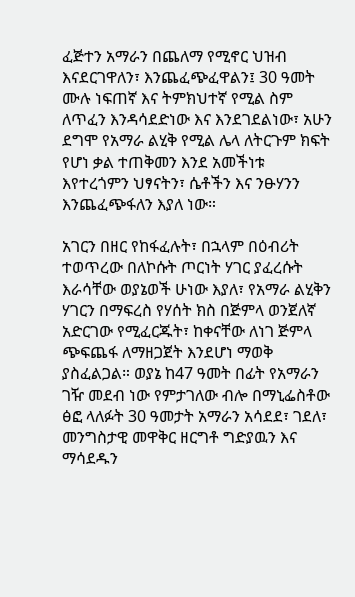ፈጅተን አማራን በጨለማ የሚኖር ህዝብ እናደርገዋለን፣ እንጨፈጭፈዋልን፤ 30 ዓመት ሙሉ ነፍጠኛ እና ትምክህተኛ የሚል ስም ለጥፈን እንዳሳደድነው እና እንደገደልነው፣ አሁን ደግሞ የአማራ ልሂቅ የሚል ሌላ ለትርጉም ክፍት የሆነ ቃል ተጠቅመን እንደ አመችነቱ እየተረጎምን ህፃናትን፣ ሴቶችን እና ንፁሃንን እንጨፈጭፋለን እያለ ነው።

አገርን በዘር የከፋፈሉት፣ በኋላም በዕብሪት ተወጥረው በለኮሱት ጦርነት ሃገር ያፈረሱት እራሳቸው ወያኔወች ሁነው እያለ፣ የአማራ ልሂቅን ሃገርን በማፍረስ የሃሰት ክስ በጅምላ ወንጀለኛ አድርገው የሚፈርጁት፣ ከቀናቸው ለነገ ጅምላ ጭፍጨፋ ለማዘጋጀት እንደሆነ ማወቅ ያስፈልጋል። ወያኔ ከ47 ዓመት በፊት የአማራን ገዥ መደብ ነው የምታገለው ብሎ በማኒፌስቶው ፅፎ ላለፉት 30 ዓመታት አማራን አሳደደ፣ ገደለ፣ መንግስታዊ መዋቅር ዘርግቶ ግድያዉን እና ማሳደዱን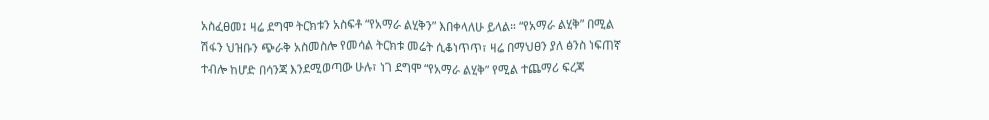አስፈፀመ፤ ዛሬ ደግሞ ትርክቱን አስፍቶ “የአማራ ልሂቅን” እበቀላለሁ ይላል። “የአማራ ልሂቅ” በሚል ሽፋን ህዝቡን ጭራቅ አስመስሎ የመሳል ትርክቱ መሬት ሲቆነጥጥ፣ ዛሬ በማህፀን ያለ ፅንስ ነፍጠኛ ተብሎ ከሆድ በሳንጃ እንደሚወጣው ሁሉ፣ ነገ ደግሞ “የአማራ ልሂቅ” የሚል ተጨማሪ ፍረጃ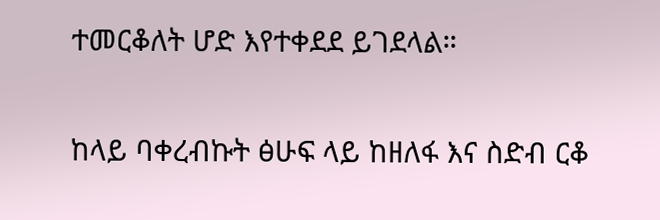ተመርቆለት ሆድ እየተቀደደ ይገደላል።

ከላይ ባቀረብኩት ፅሁፍ ላይ ከዘለፋ እና ስድብ ርቆ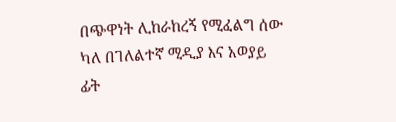በጭዋነት ሊከራከረኝ የሚፈልግ ሰው ካለ በገለልተኛ ሚዲያ እና አወያይ ፊት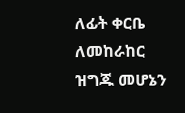ለፊት ቀርቤ ለመከራከር ዝግጁ መሆኔን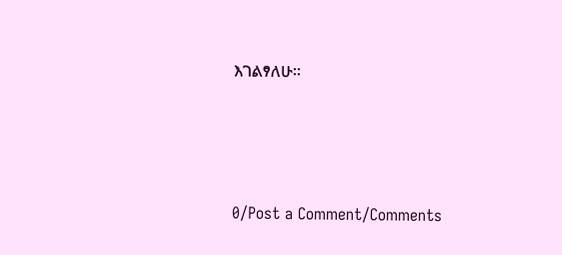እገልፃለሁ።




0/Post a Comment/Comments